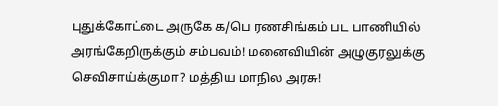புதுக்கோட்டை அருகே க/பெ ரணசிங்கம் பட பாணியில் அரங்கேறிருக்கும் சம்பவம்! மனைவியின் அழுகுரலுக்கு செவிசாய்க்குமா? மத்திய மாநில அரசு!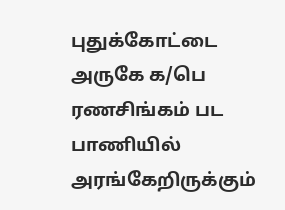புதுக்கோட்டை அருகே க/பெ ரணசிங்கம் பட பாணியில் அரங்கேறிருக்கும்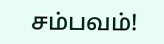சம்பவம்!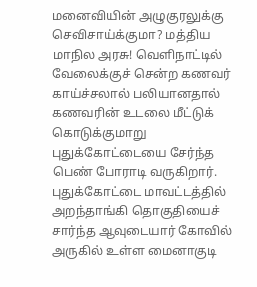மனைவியின் அழுகுரலுக்கு செவிசாய்க்குமா? மத்திய மாநில அரசு! வெளிநாட்டில் வேலைக்குச் சென்ற கணவர் காய்ச்சலால் பலியானதால் கணவரின் உடலை மீட்டுக் கொடுக்குமாறு புதுக்கோட்டையை சேர்ந்த பெண் போராடி வருகிறார். புதுக்கோட்டை மாவட்டத்தில் அறந்தாங்கி தொகுதியைச் சார்ந்த ஆவுடையார் கோவில் அருகில் உள்ள மைனாகுடி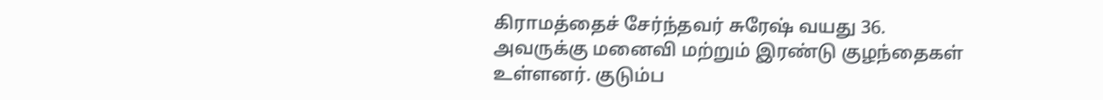கிராமத்தைச் சேர்ந்தவர் சுரேஷ் வயது 36. அவருக்கு மனைவி மற்றும் இரண்டு குழந்தைகள் உள்ளனர். குடும்ப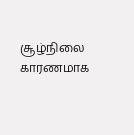சூழ்நிலை காரணமாக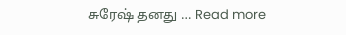சுரேஷ் தனது … Read more